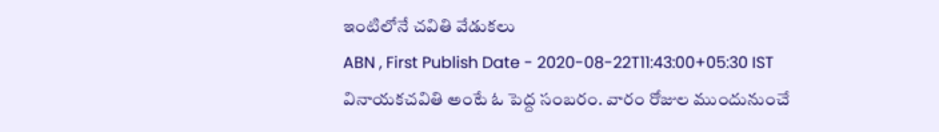ఇంటిలోనే చవితి వేడుకలు
ABN , First Publish Date - 2020-08-22T11:43:00+05:30 IST
వినాయకచవితి అంటే ఓ పెద్ద సంబరం. వారం రోజుల ముందునుంచే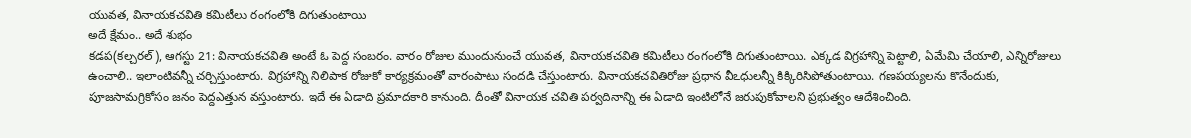యువత, వినాయకచవితి కమిటీలు రంగంలోకి దిగుతుంటాయి
అదే క్షేమం.. అదే శుభం
కడప(కల్చరల్), ఆగస్టు 21: వినాయకచవితి అంటే ఓ పెద్ద సంబరం. వారం రోజుల ముందునుంచే యువత, వినాయకచవితి కమిటీలు రంగంలోకి దిగుతుంటాయి. ఎక్కడ విగ్రహాన్ని పెట్టాలి, ఏమేమి చేయాలి, ఎన్నిరోజులు ఉంచాలి.. ఇలాంటివన్నీ చర్చిస్తుంటారు. విగ్రహాన్ని నిలిపాక రోజుకో కార్యక్రమంతో వారంపాటు సందడి చేస్తుంటారు. వినాయకచవితిరోజు ప్రధాన వీఽధులన్నీ కిక్కిరిసిపోతుంటాయి. గణపయ్యలను కొనేందుకు, పూజసామగ్రికోసం జనం పెద్దఎత్తున వస్తుంటారు. ఇదే ఈ ఏడాది ప్రమాదకారి కానుంది. దీంతో వినాయక చవితి పర్వదినాన్ని ఈ ఏడాది ఇంటిలోనే జరుపుకోవాలని ప్రభుత్వం ఆదేశించింది.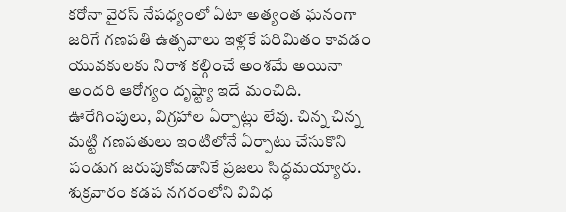కరోనా వైరస్ నేపధ్యంలో ఏటా అత్యంత ఘనంగా జరిగే గణపతి ఉత్సవాలు ఇళ్లకే పరిమితం కావడం యువకులకు నిరాశ కల్గించే అంశమే అయినా అందరి ఆరోగ్యం దృష్ట్యా ఇదే మంచిది. ఊరేగింపులు, విగ్రహాల ఏర్పాట్లు లేవు. చిన్న చిన్న మట్టి గణపతులు ఇంటిలోనే ఏర్పాటు చేసుకొని పండుగ జరుపుకోవడానికే ప్రజలు సిద్ధమయ్యారు. శుక్రవారం కడప నగరంలోని వివిధ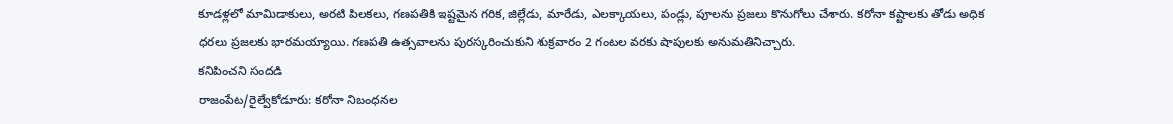కూడళ్లలో మామిడాకులు, అరటి పిలకలు, గణపతికి ఇష్టమైన గరిక, జిల్లేడు, మారేడు, ఎలక్కాయలు, పండ్లు, పూలను ప్రజలు కొనుగోలు చేశారు. కరోనా కష్టాలకు తోడు అధిక ధరలు ప్రజలకు భారమయ్యాయి. గణపతి ఉత్సవాలను పురస్కరించుకుని శుక్రవారం 2 గంటల వరకు షాపులకు అనుమతినిచ్చారు.
కనిపించని సందడి
రాజంపేట/రైల్వేకోడూరు: కరోనా నిబంధనల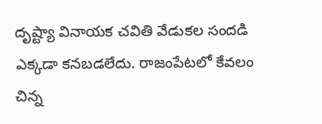దృష్ట్యా వినాయక చవితి వేడుకల సందడి ఎక్కడా కనబడలేదు. రాజంపేటలో కేవలం చిన్న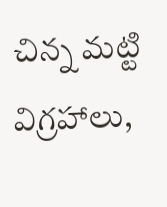చిన్న మట్టి విగ్రహాలు,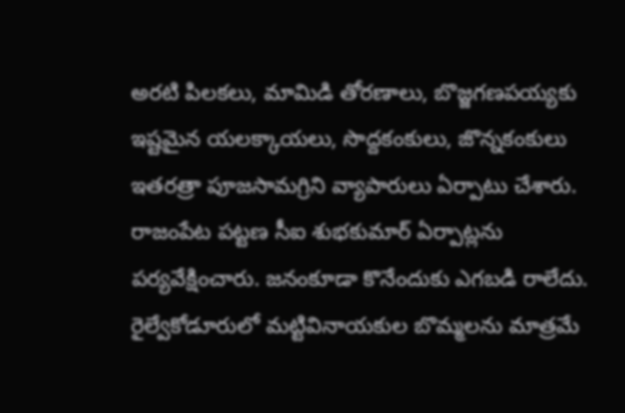అరటి పిలకలు, మామిడి తోరణాలు, బొజ్జగణపయ్యకు ఇష్టమైన యలక్కాయలు, సొద్దకంకులు, జొన్నకంకులు ఇతరత్రా పూజసామగ్రిని వ్యాపారులు ఏర్పాటు చేశారు. రాజంపేట పట్టణ సీఐ శుభకుమార్ ఏర్పాట్లను పర్యవేక్షించారు. జనంకూడా కొనేందుకు ఎగబడి రాలేదు. రైల్వేకోడూరులో మట్టివినాయకుల బొమ్మలను మాత్రమే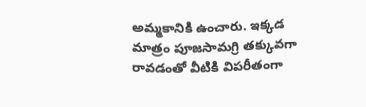అమ్మకానికి ఉంచారు. ఇక్కడ మాత్రం పూజసామగ్రి తక్కువగా రావడంతో వీటికి విపరీతంగా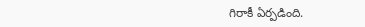గిరాకీ ఏర్పడింది.